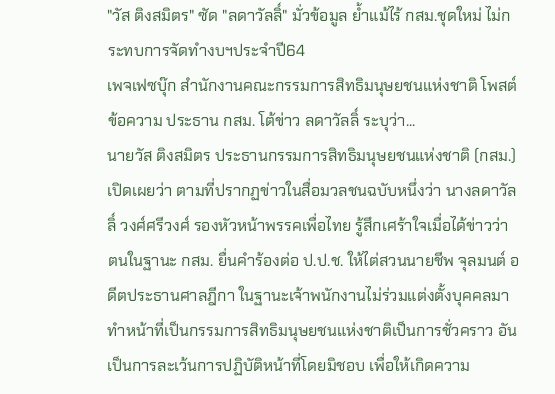"วัส ติงสมิตร" ซัด "ลดาวัลลิ์" มั่วข้อมูล ย้ำแม้ไร้ กสม.ชุดใหม่ ไม่กระทบการจัดทำงบฯประจำปี64
เพจเฟซบุ๊ก สำนักงานคณะกรรมการสิทธิมนุษยชนแห่งชาติ โพสต์ข้อความ ประธาน กสม. โต้ข่าว ลดาวัลลิ์ ระบุว่า...
นายวัส ติงสมิตร ประธานกรรมการสิทธิมนุษยชนแห่งชาติ (กสม.) เปิดเผยว่า ตามที่ปรากฏข่าวในสื่อมวลชนฉบับหนึ่งว่า นางลดาวัลลิ์ วงศ์ศรีวงศ์ รองหัวหน้าพรรคเพื่อไทย รู้สึกเศร้าใจเมื่อได้ข่าวว่า ตนในฐานะ กสม. ยื่นคำร้องต่อ ป.ป.ช. ให้ไต่สวนนายชีพ จุลมนต์ อดีตประธานศาลฎีกา ในฐานะเจ้าพนักงานไม่ร่วมแต่งตั้งบุคคลมาทำหน้าที่เป็นกรรมการสิทธิมนุษยชนแห่งชาติเป็นการชั่วคราว อันเป็นการละเว้นการปฏิบัติหน้าที่โดยมิชอบ เพื่อให้เกิดความ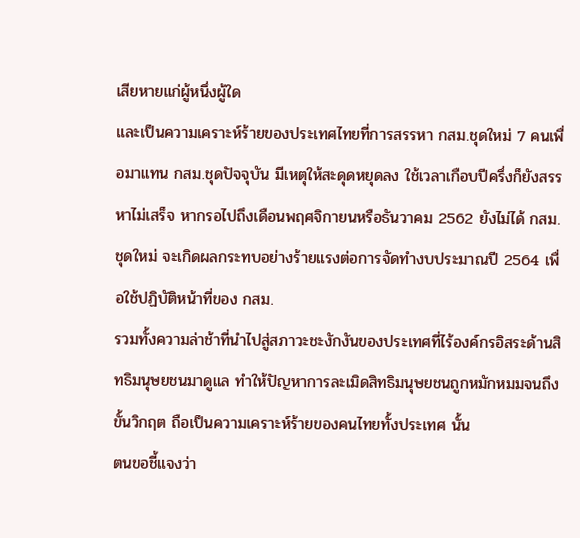เสียหายแก่ผู้หนึ่งผู้ใด
และเป็นความเคราะห์ร้ายของประเทศไทยที่การสรรหา กสม.ชุดใหม่ 7 คนเพื่อมาแทน กสม.ชุดปัจจุบัน มีเหตุให้สะดุดหยุดลง ใช้เวลาเกือบปีครึ่งก็ยังสรรหาไม่เสร็จ หากรอไปถึงเดือนพฤศจิกายนหรือธันวาคม 2562 ยังไม่ได้ กสม.ชุดใหม่ จะเกิดผลกระทบอย่างร้ายแรงต่อการจัดทำงบประมาณปี 2564 เพื่อใช้ปฏิบัติหน้าที่ของ กสม.
รวมทั้งความล่าช้าที่นำไปสู่สภาวะชะงักงันของประเทศที่ไร้องค์กรอิสระด้านสิทธิมนุษยชนมาดูแล ทำให้ปัญหาการละเมิดสิทธิมนุษยชนถูกหมักหมมจนถึงขั้นวิกฤต ถือเป็นความเคราะห์ร้ายของคนไทยทั้งประเทศ นั้น
ตนขอชี้แจงว่า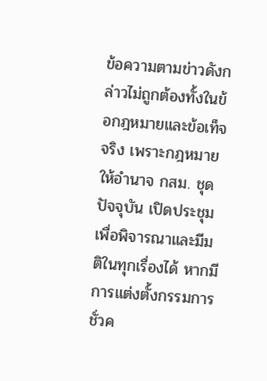ข้อความตามข่าวดังกล่าวไม่ถูกต้องทั้งในข้อกฎหมายและข้อเท็จจริง เพราะกฎหมายให้อำนาจ กสม. ชุดปัจจุบัน เปิดประชุมเพื่อพิจารณาและมีมติในทุกเรื่องได้ หากมีการแต่งตั้งกรรมการชั่วค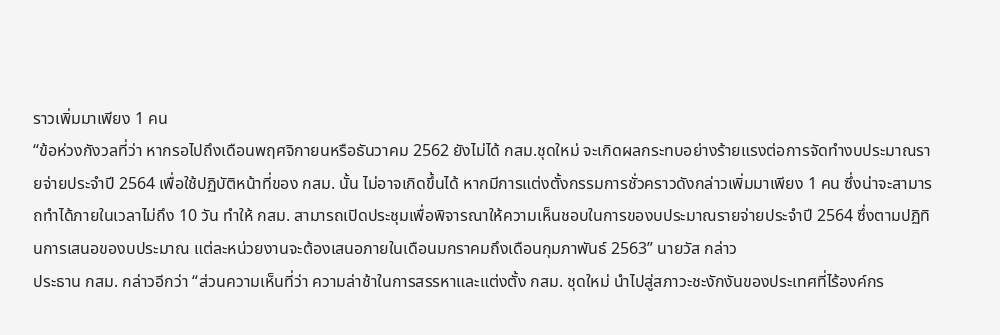ราวเพิ่มมาเพียง 1 คน
“ข้อห่วงกังวลที่ว่า หากรอไปถึงเดือนพฤศจิกายนหรือธันวาคม 2562 ยังไม่ได้ กสม.ชุดใหม่ จะเกิดผลกระทบอย่างร้ายแรงต่อการจัดทำงบประมาณรายจ่ายประจำปี 2564 เพื่อใช้ปฏิบัติหน้าที่ของ กสม. นั้น ไม่อาจเกิดขึ้นได้ หากมีการแต่งตั้งกรรมการชั่วคราวดังกล่าวเพิ่มมาเพียง 1 คน ซึ่งน่าจะสามารถทำได้ภายในเวลาไม่ถึง 10 วัน ทำให้ กสม. สามารถเปิดประชุมเพื่อพิจารณาให้ความเห็นชอบในการของบประมาณรายจ่ายประจำปี 2564 ซึ่งตามปฏิทินการเสนอของบประมาณ แต่ละหน่วยงานจะต้องเสนอภายในเดือนมกราคมถึงเดือนกุมภาพันธ์ 2563” นายวัส กล่าว
ประธาน กสม. กล่าวอีกว่า “ส่วนความเห็นที่ว่า ความล่าช้าในการสรรหาและแต่งตั้ง กสม. ชุดใหม่ นำไปสู่สภาวะชะงักงันของประเทศที่ไร้องค์กร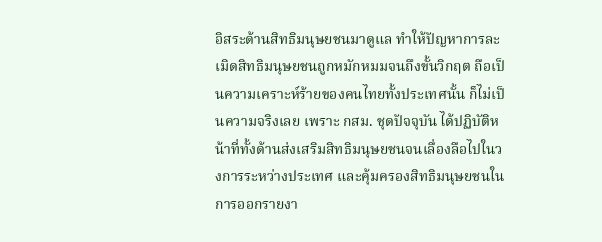อิสระด้านสิทธิมนุษยชนมาดูแล ทำให้ปัญหาการละเมิดสิทธิมนุษยชนถูกหมักหมมจนถึงขั้นวิกฤต ถือเป็นความเคราะห์ร้ายของคนไทยทั้งประเทศนั้น ก็ไม่เป็นความจริงเลย เพราะ กสม. ชุดปัจจุบัน ได้ปฏิบัติหน้าที่ทั้งด้านส่งเสริมสิทธิมนุษยชนจนเลื่องลือไปในวงการระหว่างประเทศ และคุ้มครองสิทธิมนุษยชนในการออกรายงา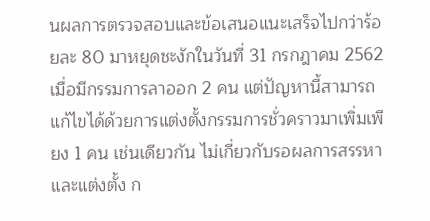นผลการตรวจสอบและข้อเสนอแนะเสร็จไปกว่าร้อยละ 80 มาหยุดชะงักในวันที่ 31 กรกฎาคม 2562 เมื่อมีกรรมการลาออก 2 คน แต่ปัญหานี้สามารถแก้ไขได้ด้วยการแต่งตั้งกรรมการชั่วคราวมาเพิ่มเพียง 1 คน เช่นเดียวกัน ไม่เกี่ยวกับรอผลการสรรหาและแต่งตั้ง ก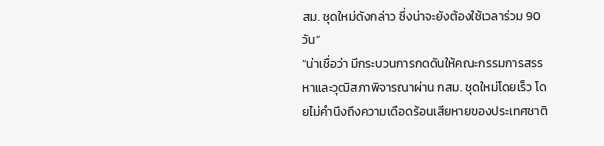สม. ชุดใหม่ดังกล่าว ซึ่งน่าจะยังต้องใช้เวลาร่วม 90 วัน”
“น่าเชื่อว่า มีกระบวนการกดดันให้คณะกรรมการสรรหาและวุฒิสภาพิจารณาผ่าน กสม. ชุดใหม่โดยเร็ว โดยไม่คำนึงถึงความเดือดร้อนเสียหายของประเทศชาติ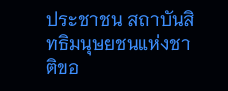ประชาชน สถาบันสิทธิมนุษยชนแห่งชาติขอ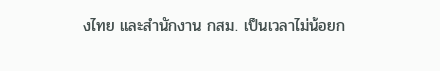งไทย และสำนักงาน กสม. เป็นเวลาไม่น้อยก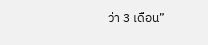ว่า 3 เดือน”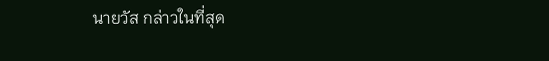นายวัส กล่าวในที่สุด